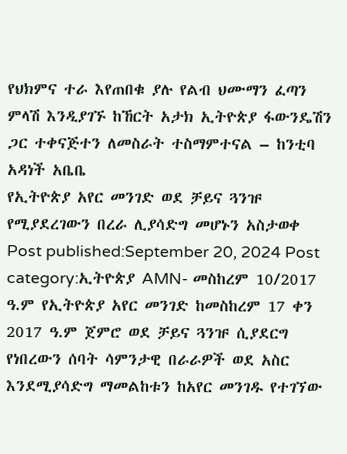የህክምና ተራ እየጠበቁ ያሉ የልብ ህሙማን ፈጣን ምላሽ እንዲያገኙ ከኸርት አታክ ኢትዮጵያ ፋውንዴሽን ጋር ተቀናጅተን ለመስራት ተስማምተናል – ከንቲባ አዳነች አቤቤ
የኢትዮጵያ አየር መንገድ ወደ ቻይና ጓንዡ የሚያደረገውን በረራ ሊያሳድግ መሆኑን አስታወቀ Post published:September 20, 2024 Post category:ኢትዮጵያ AMN- መስከረም 10/2017 ዓ.ም የኢትዮጵያ አየር መንገድ ከመስከረም 17 ቀን 2017 ዓ.ም ጀምሮ ወደ ቻይና ጓንዡ ሲያደርግ የነበረውን ሰባት ሳምንታዊ በራራዎች ወደ አስር እንደሚያሳድግ ማመልከቱን ከአየር መንገዱ የተገኘው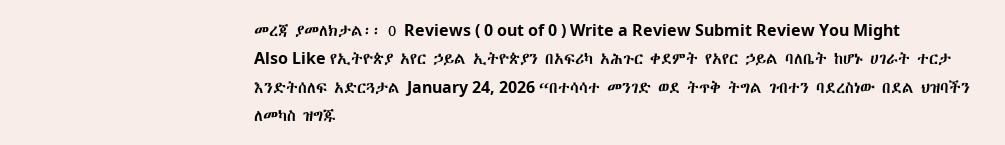መረጃ ያመለክታል፡፡ 0 Reviews ( 0 out of 0 ) Write a Review Submit Review You Might Also Like የኢትዮጵያ አየር ኃይል ኢትዮጵያን በአፍሪካ አሕጉር ቀደምት የአየር ኃይል ባለቤት ከሆኑ ሀገራት ተርታ እንድትሰለፍ አድርጓታል January 24, 2026 “በተሳሳተ መንገድ ወደ ትጥቅ ትግል ገብተን ባደረስነው በደል ህዝባችን ለመካስ ዝግጁ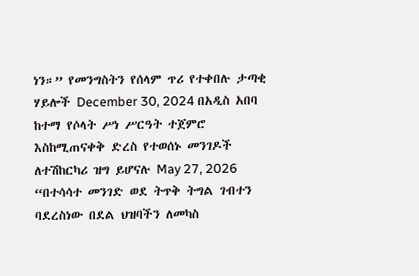ነን።” የመንግስትን የሰላም ጥሪ የተቀበሉ ታጣቂ ሃይሎች December 30, 2024 በአዲስ አበባ ከተማ የሶላት ሥነ ሥርዓት ተጀምሮ እስከሚጠናቀቅ ድረስ የተወሰኑ መንገዶች ለተሽከርካሪ ዝግ ይሆናሉ May 27, 2026
“በተሳሳተ መንገድ ወደ ትጥቅ ትግል ገብተን ባደረስነው በደል ህዝባችን ለመካስ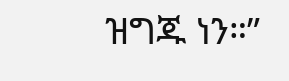ዝግጁ ነን።”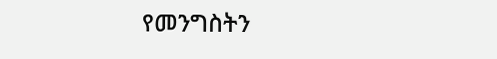የመንግስትን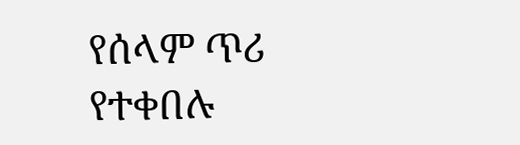የሰላም ጥሪ የተቀበሉ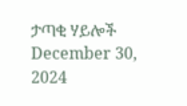ታጣቂ ሃይሎች December 30, 2024